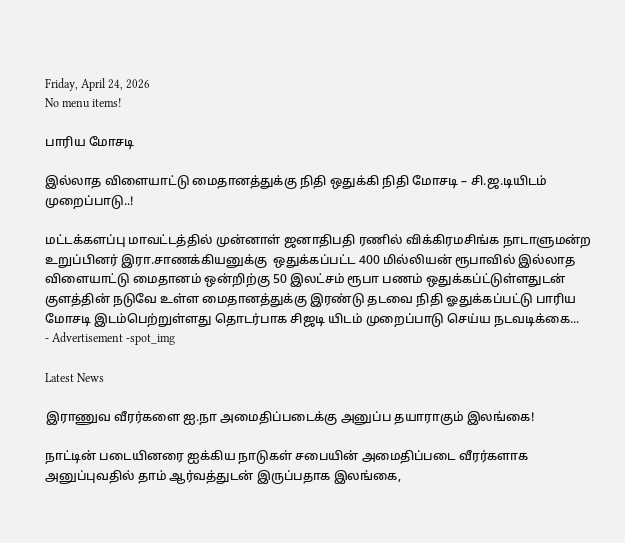Friday, April 24, 2026
No menu items!

பாரிய மோசடி

இல்லாத விளையாட்டு மைதானத்துக்கு நிதி ஒதுக்கி நிதி மோசடி – சி.ஜ.டியிடம் முறைப்பாடு..!

மட்டக்களப்பு மாவட்டத்தில் முன்னாள் ஜனாதிபதி ரணில் விக்கிரமசிங்க நாடாளுமன்ற உறுப்பினர் இரா.சாணக்கியனுக்கு  ஒதுக்கப்பட்ட 400 மில்லியன் ரூபாவில் இல்லாத விளையாட்டு மைதானம் ஒன்றிற்கு 50 இலட்சம் ரூபா பணம் ஒதுக்கப்ட்டுள்ளதுடன் குளத்தின் நடுவே உள்ள மைதானத்துக்கு இரண்டு தடவை நிதி ஓதுக்கப்பட்டு பாரிய மோசடி இடம்பெற்றுள்ளது தொடர்பாக சிஜடி யிடம் முறைப்பாடு செய்ய நடவடிக்கை...
- Advertisement -spot_img

Latest News

இராணுவ வீரர்களை ஐ.நா அமைதிப்படைக்கு அனுப்ப தயாராகும் இலங்கை!

நாட்டின் படையினரை ஐக்கிய நாடுகள் சபையின் அமைதிப்படை வீரர்களாக அனுப்புவதில் தாம் ஆர்வத்துடன் இருப்பதாக இலங்கை,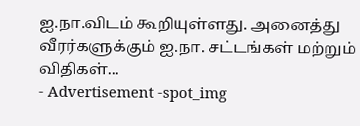ஐ.நா.விடம் கூறியுள்ளது. அனைத்து வீரர்களுக்கும் ஐ.நா. சட்டங்கள் மற்றும் விதிகள்...
- Advertisement -spot_img